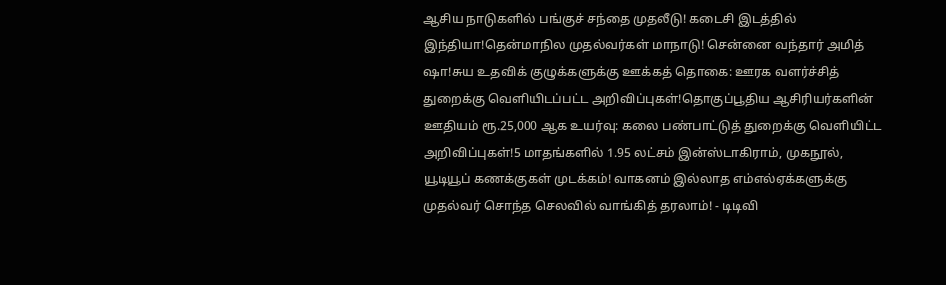ஆசிய நாடுகளில் பங்குச் சந்தை முதலீடு! கடைசி இடத்தில் இந்தியா!தென்மாநில முதல்வர்கள் மாநாடு! சென்னை வந்தார் அமித் ஷா!சுய உதவிக் குழுக்களுக்கு ஊக்கத் தொகை: ஊரக வளர்ச்சித் துறைக்கு வெளியிடப்பட்ட அறிவிப்புகள்!தொகுப்பூதிய ஆசிரியர்களின் ஊதியம் ரூ.25,000 ஆக உயர்வு: கலை பண்பாட்டுத் துறைக்கு வெளியிட்ட அறிவிப்புகள்!5 மாதங்களில் 1.95 லட்சம் இன்ஸ்டாகிராம், முகநூல், யூடியூப் கணக்குகள் முடக்கம்! வாகனம் இல்லாத எம்எல்ஏக்களுக்கு முதல்வர் சொந்த செலவில் வாங்கித் தரலாம்! - டிடிவி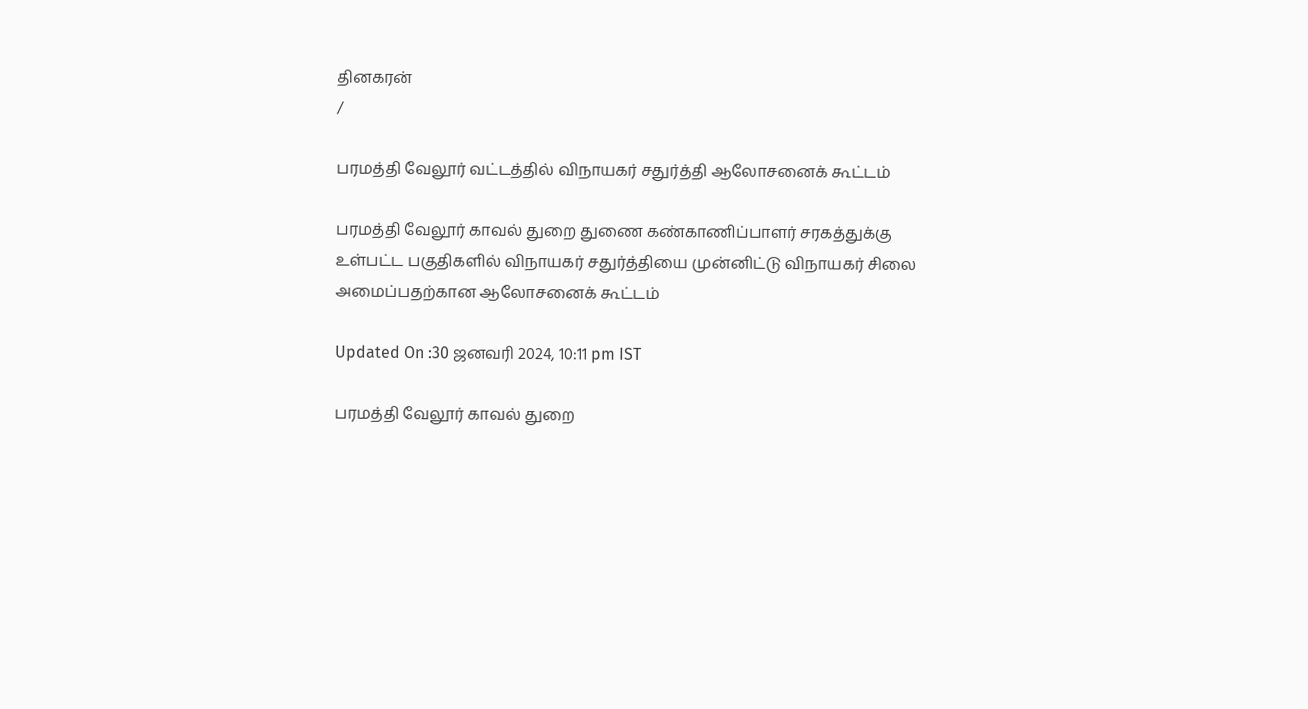தினகரன்
/

பரமத்தி வேலூர் வட்டத்தில் விநாயகர் சதுர்த்தி ஆலோசனைக் கூட்டம்

பரமத்தி வேலூர் காவல் துறை துணை கண்காணிப்பாளர் சரகத்துக்கு உள்பட்ட பகுதிகளில் விநாயகர் சதுர்த்தியை முன்னிட்டு விநாயகர் சிலை அமைப்பதற்கான ஆலோசனைக் கூட்டம்

Updated On :30 ஜனவரி 2024, 10:11 pm IST

பரமத்தி வேலூர் காவல் துறை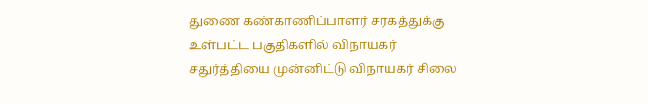துணை கண்காணிப்பாளர் சரகத்துக்கு உள்பட்ட பகுதிகளில் விநாயகர் சதுர்த்தியை முன்னிட்டு விநாயகர் சிலை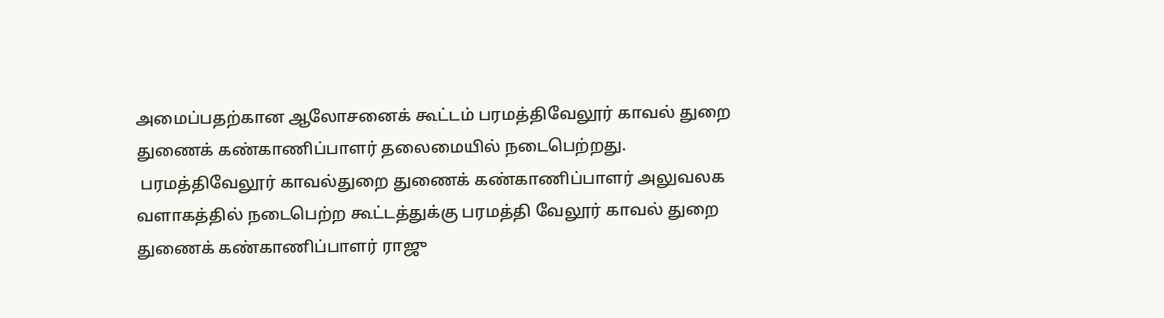அமைப்பதற்கான ஆலோசனைக் கூட்டம் பரமத்திவேலூர் காவல் துறை துணைக் கண்காணிப்பாளர் தலைமையில் நடைபெற்றது.
 பரமத்திவேலூர் காவல்துறை துணைக் கண்காணிப்பாளர் அலுவலக வளாகத்தில் நடைபெற்ற கூட்டத்துக்கு பரமத்தி வேலூர் காவல் துறை துணைக் கண்காணிப்பாளர் ராஜு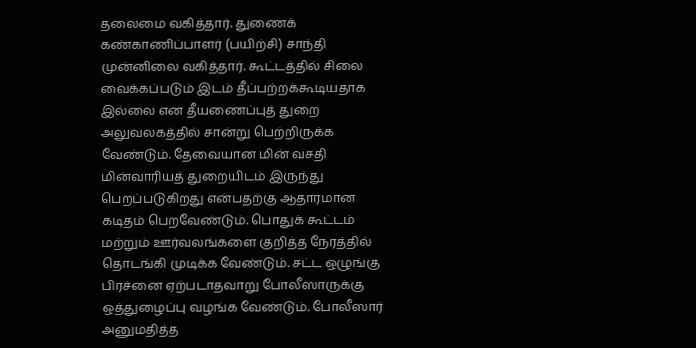தலைமை வகித்தார். துணைக் கண்காணிப்பாளர் (பயிற்சி) சாந்தி முன்னிலை வகித்தார். கூட்டத்தில் சிலை வைக்கப்படும் இடம் தீப்பற்றக்கூடியதாக இல்லை என தீயணைப்புத் துறை அலுவலகத்தில் சான்று பெற்றிருக்க வேண்டும். தேவையான மின் வசதி மின்வாரியத் துறையிடம் இருந்து பெறப்படுகிறது என்பதற்கு ஆதாரமான கடிதம் பெறவேண்டும். பொதுக் கூட்டம் மற்றும் ஊர்வலங்களை குறித்த நேரத்தில் தொடங்கி முடிக்க வேண்டும். சட்ட ஒழுங்கு பிரச்னை ஏற்படாதவாறு போலீஸாருக்கு ஒத்துழைப்பு வழங்க வேண்டும். போலீஸார் அனுமதித்த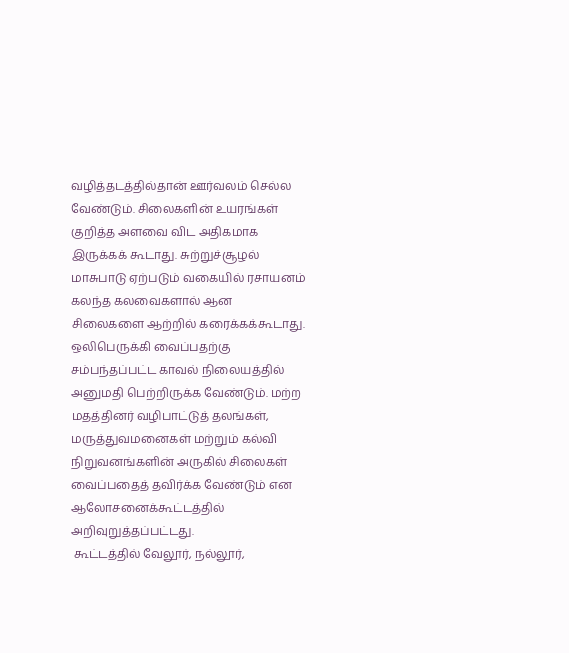வழித்தடத்தில்தான் ஊர்வலம் செல்ல வேண்டும். சிலைகளின் உயரங்கள் குறித்த அளவை விட அதிகமாக இருக்கக் கூடாது. சுற்றுச்சூழல் மாசுபாடு ஏற்படும் வகையில் ரசாயனம் கலந்த கலவைகளால் ஆன சிலைகளை ஆற்றில் கரைக்கக்கூடாது. ஒலிபெருக்கி வைப்பதற்கு சம்பந்தப்பட்ட காவல் நிலையத்தில் அனுமதி பெற்றிருக்க வேண்டும். மற்ற மதத்தினர் வழிபாட்டுத் தலங்கள், மருத்துவமனைகள் மற்றும் கல்வி நிறுவனங்களின் அருகில் சிலைகள் வைப்பதைத் தவிர்க்க வேண்டும் என ஆலோசனைக்கூட்டத்தில் அறிவுறுத்தப்பட்டது.
 கூட்டத்தில் வேலூர், நல்லூர்,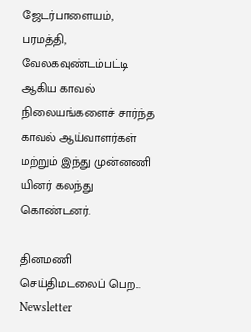ஜேடர்பாளையம், பரமத்தி, வேலகவுண்டம்பட்டி ஆகிய காவல் நிலையங்களைச் சார்ந்த காவல் ஆய்வாளர்கள் மற்றும் இந்து முன்னணி யினர் கலந்து கொண்டனர்.

தினமணி செய்திமடலைப் பெற... Newsletter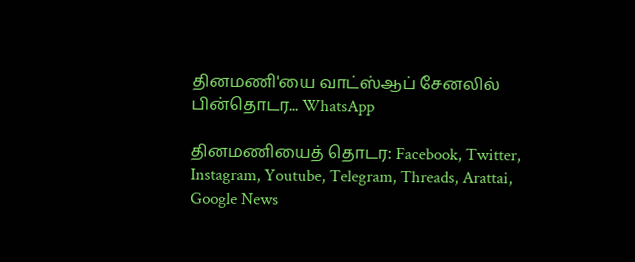தினமணி'யை வாட்ஸ்ஆப் சேனலில் பின்தொடர... WhatsApp

தினமணியைத் தொடர: Facebook, Twitter, Instagram, Youtube, Telegram, Threads, Arattai, Google News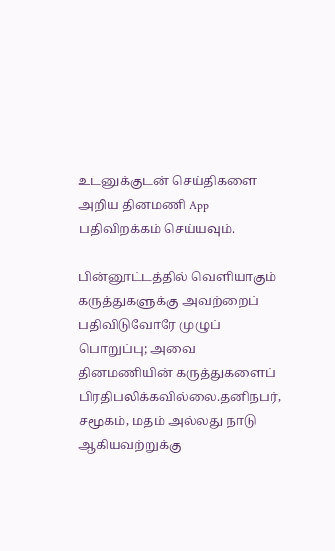உடனுக்குடன் செய்திகளை அறிய தினமணி App பதிவிறக்கம் செய்யவும்.

பின்னூட்டத்தில் வெளியாகும் கருத்துகளுக்கு அவற்றைப் பதிவிடுவோரே முழுப் பொறுப்பு; அவை தினமணியின் கருத்துகளைப் பிரதிபலிக்கவில்லை.தனிநபர், சமூகம், மதம் அல்லது நாடு ஆகியவற்றுக்கு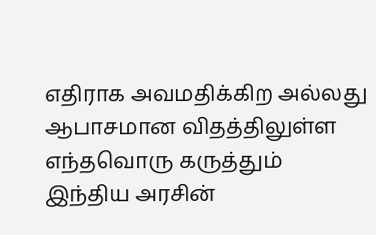எதிராக அவமதிக்கிற அல்லது ஆபாசமான விதத்திலுள்ள எந்தவொரு கருத்தும் இந்திய அரசின்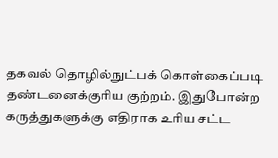தகவல் தொழில்நுட்பக் கொள்கைப்படி தண்டனைக்குரிய குற்றம். இதுபோன்ற கருத்துகளுக்கு எதிராக உரிய சட்ட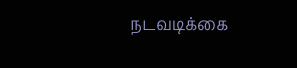நடவடிக்கை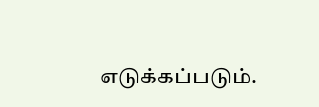எடுக்கப்படும்.